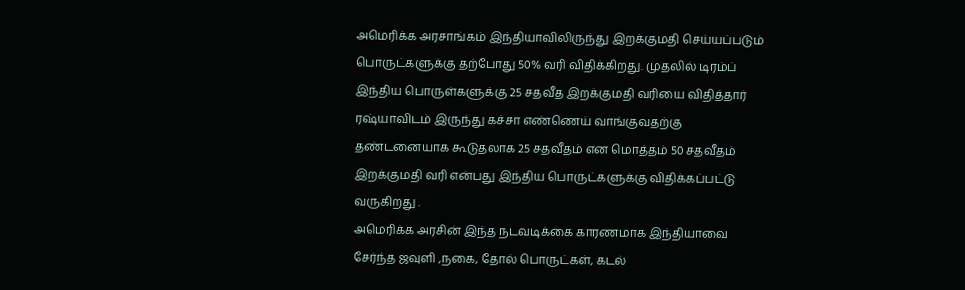அமெரிக்க அரசாங்கம் இந்தியாவிலிருந்து இறக்குமதி செய்யப்படும் பொருட்களுக்கு தற்போது 50% வரி விதிக்கிறது. முதலில் டிரம்ப் இந்திய பொருள்களுக்கு 25 சதவீத இறக்குமதி வரியை விதித்தார் ரஷ்யாவிடம் இருந்து கச்சா எண்ணெய் வாங்குவதற்கு தண்டனையாக கூடுதலாக 25 சதவீதம் என மொத்தம் 50 சதவீதம் இறக்குமதி வரி என்பது இந்திய பொருட்களுக்கு விதிக்கப்பட்டு வருகிறது .
அமெரிக்க அரசின் இந்த நடவடிக்கை காரணமாக இந்தியாவை சேர்ந்த ஜவுளி ,நகை, தோல் பொருட்கள், கடல்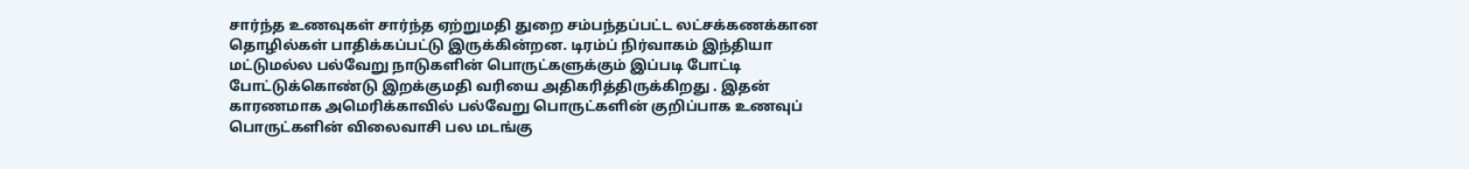சார்ந்த உணவுகள் சார்ந்த ஏற்றுமதி துறை சம்பந்தப்பட்ட லட்சக்கணக்கான தொழில்கள் பாதிக்கப்பட்டு இருக்கின்றன. டிரம்ப் நிர்வாகம் இந்தியா மட்டுமல்ல பல்வேறு நாடுகளின் பொருட்களுக்கும் இப்படி போட்டி போட்டுக்கொண்டு இறக்குமதி வரியை அதிகரித்திருக்கிறது . இதன் காரணமாக அமெரிக்காவில் பல்வேறு பொருட்களின் குறிப்பாக உணவுப் பொருட்களின் விலைவாசி பல மடங்கு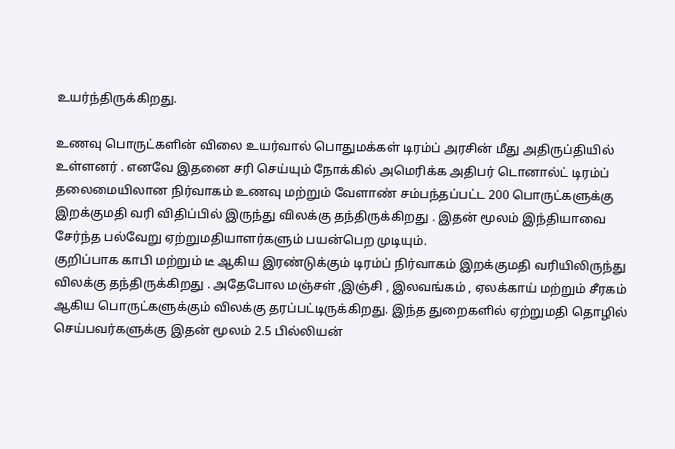உயர்ந்திருக்கிறது.

உணவு பொருட்களின் விலை உயர்வால் பொதுமக்கள் டிரம்ப் அரசின் மீது அதிருப்தியில் உள்ளனர் . எனவே இதனை சரி செய்யும் நோக்கில் அமெரிக்க அதிபர் டொனால்ட் டிரம்ப் தலைமையிலான நிர்வாகம் உணவு மற்றும் வேளாண் சம்பந்தப்பட்ட 200 பொருட்களுக்கு இறக்குமதி வரி விதிப்பில் இருந்து விலக்கு தந்திருக்கிறது . இதன் மூலம் இந்தியாவை சேர்ந்த பல்வேறு ஏற்றுமதியாளர்களும் பயன்பெற முடியும்.
குறிப்பாக காபி மற்றும் டீ ஆகிய இரண்டுக்கும் டிரம்ப் நிர்வாகம் இறக்குமதி வரியிலிருந்து விலக்கு தந்திருக்கிறது . அதேபோல மஞ்சள் ,இஞ்சி , இலவங்கம் , ஏலக்காய் மற்றும் சீரகம் ஆகிய பொருட்களுக்கும் விலக்கு தரப்பட்டிருக்கிறது. இந்த துறைகளில் ஏற்றுமதி தொழில் செய்பவர்களுக்கு இதன் மூலம் 2.5 பில்லியன்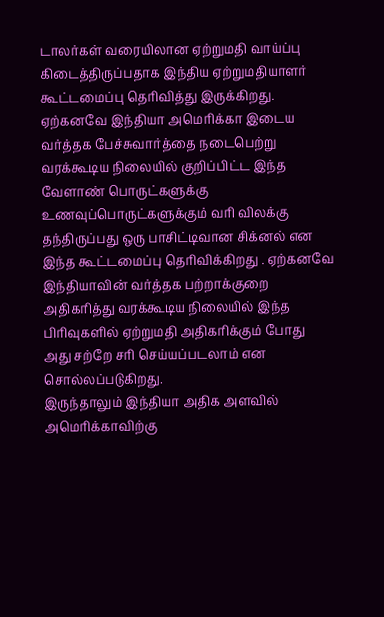டாலர்கள் வரையிலான ஏற்றுமதி வாய்ப்பு கிடைத்திருப்பதாக இந்திய ஏற்றுமதியாளர் கூட்டமைப்பு தெரிவித்து இருக்கிறது.
ஏற்கனவே இந்தியா அமெரிக்கா இடைய வர்த்தக பேச்சுவார்த்தை நடைபெற்று வரக்கூடிய நிலையில் குறிப்பிட்ட இந்த வேளாண் பொருட்களுக்கு உணவுப்பொருட்களுக்கும் வரி விலக்கு தந்திருப்பது ஒரு பாசிட்டிவான சிக்னல் என இந்த கூட்டமைப்பு தெரிவிக்கிறது . ஏற்கனவே இந்தியாவின் வர்த்தக பற்றாக்குறை அதிகரித்து வரக்கூடிய நிலையில் இந்த பிரிவுகளில் ஏற்றுமதி அதிகரிக்கும் போது அது சற்றே சரி செய்யப்படலாம் என சொல்லப்படுகிறது.
இருந்தாலும் இந்தியா அதிக அளவில் அமெரிக்காவிற்கு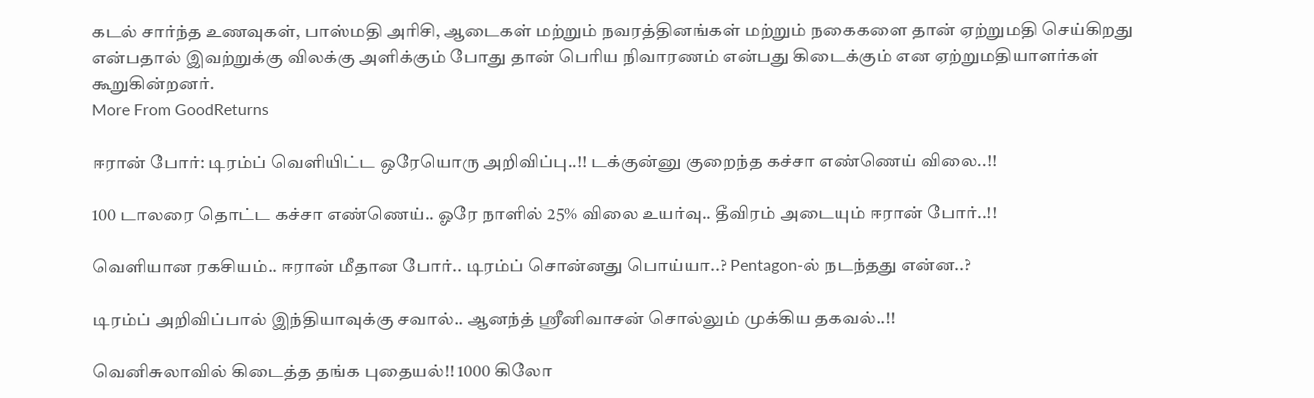கடல் சார்ந்த உணவுகள், பாஸ்மதி அரிசி, ஆடைகள் மற்றும் நவரத்தினங்கள் மற்றும் நகைகளை தான் ஏற்றுமதி செய்கிறது என்பதால் இவற்றுக்கு விலக்கு அளிக்கும் போது தான் பெரிய நிவாரணம் என்பது கிடைக்கும் என ஏற்றுமதியாளர்கள் கூறுகின்றனர்.
More From GoodReturns

ஈரான் போர்: டிரம்ப் வெளியிட்ட ஒரேயொரு அறிவிப்பு..!! டக்குன்னு குறைந்த கச்சா எண்ணெய் விலை..!!

100 டாலரை தொட்ட கச்சா எண்ணெய்.. ஓரே நாளில் 25% விலை உயர்வு.. தீவிரம் அடையும் ஈரான் போர்..!!

வெளியான ரகசியம்.. ஈரான் மீதான போர்.. டிரம்ப் சொன்னது பொய்யா..? Pentagon-ல் நடந்தது என்ன..?

டிரம்ப் அறிவிப்பால் இந்தியாவுக்கு சவால்.. ஆனந்த் ஸ்ரீனிவாசன் சொல்லும் முக்கிய தகவல்..!!

வெனிசுலாவில் கிடைத்த தங்க புதையல்!! 1000 கிலோ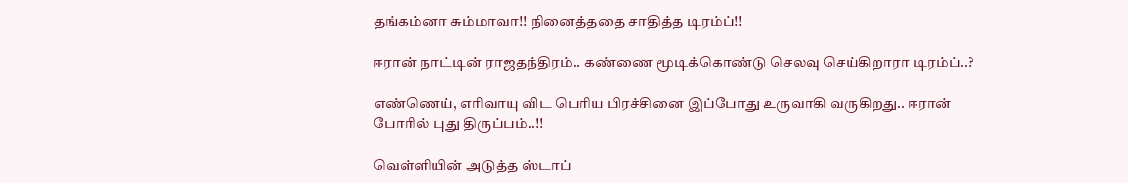தங்கம்னா சும்மாவா!! நினைத்ததை சாதித்த டிரம்ப்!!

ஈரான் நாட்டின் ராஜதந்திரம்.. கண்ணை மூடிக்கொண்டு செலவு செய்கிறாரா டிரம்ப்..?

எண்ணெய், எரிவாயு விட பெரிய பிரச்சினை இப்போது உருவாகி வருகிறது.. ஈரான் போரில் புது திருப்பம்..!!

வெள்ளியின் அடுத்த ஸ்டாப்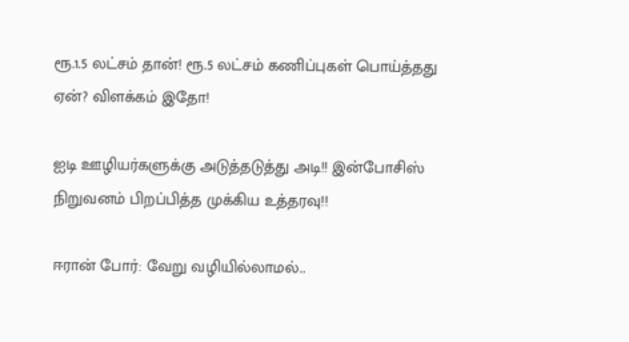ரூ.1.5 லட்சம் தான்! ரூ.5 லட்சம் கணிப்புகள் பொய்த்தது ஏன்? விளக்கம் இதோ!

ஐடி ஊழியர்களுக்கு அடுத்தடுத்து அடி!! இன்போசிஸ் நிறுவனம் பிறப்பித்த முக்கிய உத்தரவு!!

ஈரான் போர்: வேறு வழியில்லாமல்..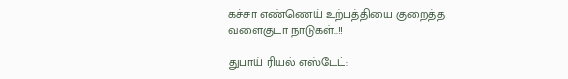கச்சா எண்ணெய் உற்பத்தியை குறைத்த வளைகுடா நாடுகள்..!!

துபாய் ரியல் எஸ்டேட்: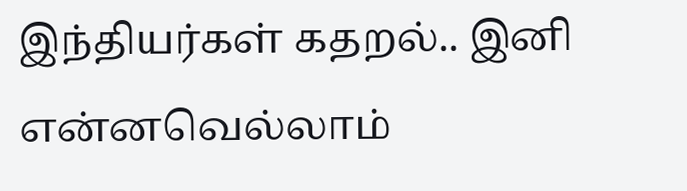இந்தியர்கள் கதறல்.. இனி என்னவெல்லாம்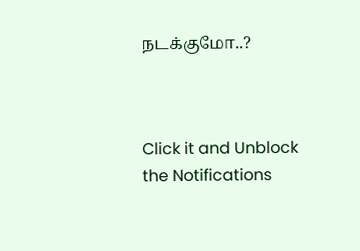நடக்குமோ..?



Click it and Unblock the Notifications